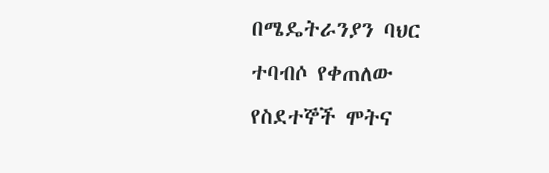በሜዴትራንያን ባህር ተባብሶ የቀጠለው የስደተኞች ሞትና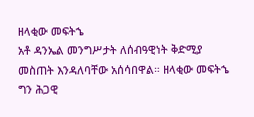ዘላቂው መፍትኄ
አቶ ዳንኤል መንግሥታት ለሰብዓዊነት ቅድሚያ መስጠት እንዳለባቸው አሰሳበዋል። ዘላቂው መፍትኄ ግን ሕጋዊ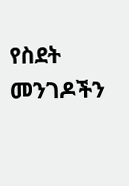የስደት መንገዶችን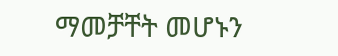ማመቻቸት መሆኑን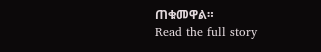ጠቁመዋል።
Read the full story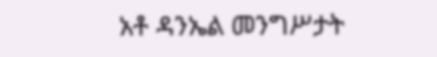አቶ ዳንኤል መንግሥታት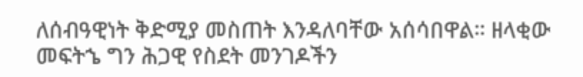ለሰብዓዊነት ቅድሚያ መስጠት እንዳለባቸው አሰሳበዋል። ዘላቂው መፍትኄ ግን ሕጋዊ የስደት መንገዶችን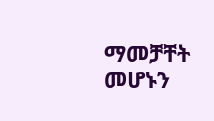ማመቻቸት መሆኑን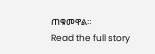ጠቁመዋል።
Read the full story